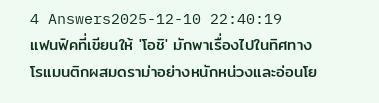4 Answers2025-12-10 22:40:19
แฟนฟิคที่เขียนให้ 'โอชิ' มักพาเรื่องไปในทิศทางโรแมนติกผสมดราม่าอย่างหนักหน่วงและอ่อนโย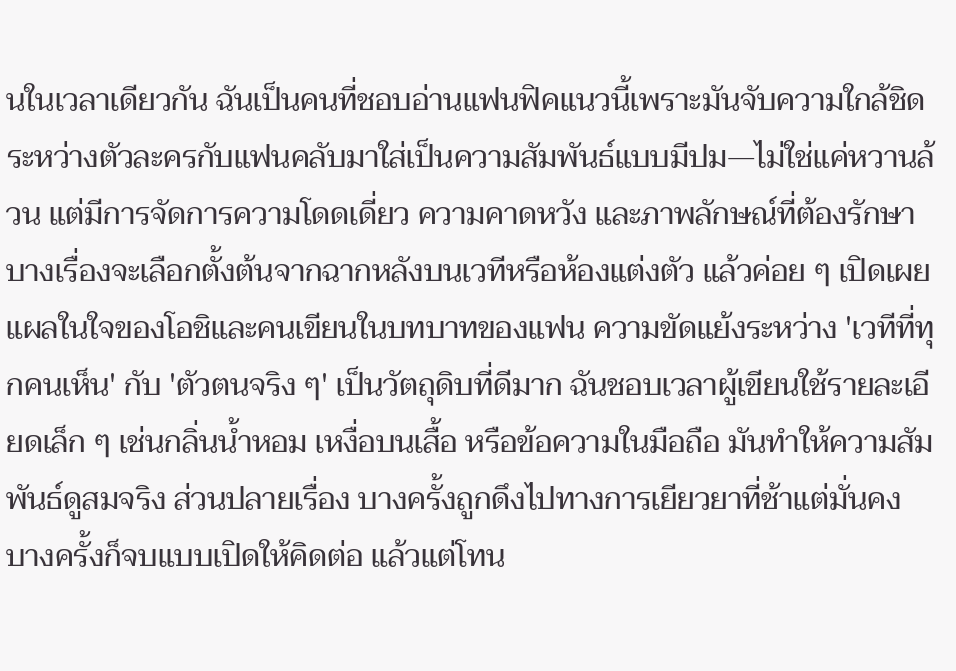นในเวลาเดียวกัน ฉันเป็นคนที่ชอบอ่านแฟนฟิคแนวนี้เพราะมันจับความใกล้ชิดระหว่างตัวละครกับแฟนคลับมาใส่เป็นความสัมพันธ์แบบมีปม—ไม่ใช่แค่หวานล้วน แต่มีการจัดการความโดดเดี่ยว ความคาดหวัง และภาพลักษณ์ที่ต้องรักษา
บางเรื่องจะเลือกตั้งต้นจากฉากหลังบนเวทีหรือห้องแต่งตัว แล้วค่อย ๆ เปิดเผยแผลในใจของโอชิและคนเขียนในบทบาทของแฟน ความขัดแย้งระหว่าง 'เวทีที่ทุกคนเห็น' กับ 'ตัวตนจริง ๆ' เป็นวัตถุดิบที่ดีมาก ฉันชอบเวลาผู้เขียนใช้รายละเอียดเล็ก ๆ เช่นกลิ่นน้ำหอม เหงื่อบนเสื้อ หรือข้อความในมือถือ มันทำให้ความสัมพันธ์ดูสมจริง ส่วนปลายเรื่อง บางครั้งถูกดึงไปทางการเยียวยาที่ช้าแต่มั่นคง บางครั้งก็จบแบบเปิดให้คิดต่อ แล้วแต่โทน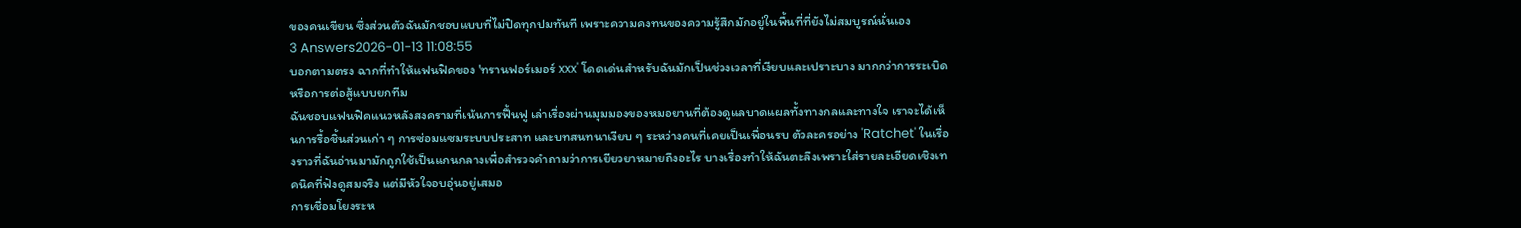ของคนเขียน ซึ่งส่วนตัวฉันมักชอบแบบที่ไม่ปิดทุกปมทันที เพราะความคงทนของความรู้สึกมักอยู่ในพื้นที่ที่ยังไม่สมบูรณ์นั่นเอง
3 Answers2026-01-13 11:08:55
บอกตามตรง ฉากที่ทำให้แฟนฟิคของ 'ทรานฟอร์เมอร์ xxx' โดดเด่นสำหรับฉันมักเป็นช่วงเวลาที่เงียบและเปราะบาง มากกว่าการระเบิดหรือการต่อสู้แบบยกทีม
ฉันชอบแฟนฟิคแนวหลังสงครามที่เน้นการฟื้นฟู เล่าเรื่องผ่านมุมมองของหมอยานที่ต้องดูแลบาดแผลทั้งทางกลและทางใจ เราจะได้เห็นการรื้อชิ้นส่วนเก่า ๆ การซ่อมแซมระบบประสาท และบทสนทนาเงียบ ๆ ระหว่างคนที่เคยเป็นเพื่อนรบ ตัวละครอย่าง 'Ratchet' ในเรื่องราวที่ฉันอ่านมามักถูกใช้เป็นแกนกลางเพื่อสำรวจคำถามว่าการเยียวยาหมายถึงอะไร บางเรื่องทำให้ฉันตะลึงเพราะใส่รายละเอียดเชิงเทคนิคที่ฟังดูสมจริง แต่มีหัวใจอบอุ่นอยู่เสมอ
การเชื่อมโยงระห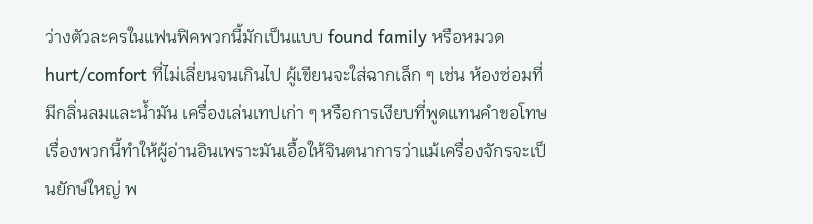ว่างตัวละครในแฟนฟิคพวกนี้มักเป็นแบบ found family หรือหมวด hurt/comfort ที่ไม่เลี่ยนจนเกินไป ผู้เขียนจะใส่ฉากเล็ก ๆ เช่น ห้องซ่อมที่มีกลิ่นลมและน้ำมัน เครื่องเล่นเทปเก่า ๆ หรือการเงียบที่พูดแทนคำขอโทษ เรื่องพวกนี้ทำให้ผู้อ่านอินเพราะมันเอื้อให้จินตนาการว่าแม้เครื่องจักรจะเป็นยักษ์ใหญ่ พ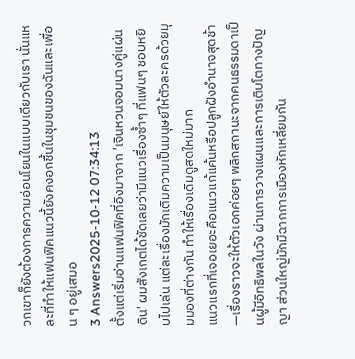วกเขาก็ยังต้องการความอ่อนโยนในแบบเดียวกับเรา นั่นแหละที่ทำให้แฟนฟิคแนวนี้ยังคงอกชื้นในชุมชนของฉันและเพื่อน ๆ อยู่เสมอ
3 Answers2025-10-12 07:34:13
ตั้งแต่เริ่มอ่านแฟนฟิคที่อิงมาจาก 'เจินหวนจอมนางคู่แผ่นดิน' ผมสังเกตได้ชัดเลยว่ามีแนวเรื่องซ้ำๆ ที่แฟนๆ ชอบหยิบไปเล่น แต่ละเรื่องมักเติมความเป็นมนุษย์ให้ตัวละครด้วยมุมมองที่ต่างกัน ทำให้เรื่องเดิมดูสดใหม่มาก
แนวแรกที่เจอเยอะคือแนวแก้แค้นหรือปลูกฝังอำนาจสุดช้า—เรื่องราวจะให้ตัวเอกค่อยๆ พลิกสถานะจากคนธรรมดาเป็นผู้มีอิทธิพลในวัง ผ่านการวางแผนและการเติบโตทางปัญญา ส่วนใหญ่มักมีฉากการเมืองหักเหลี่ยมกัน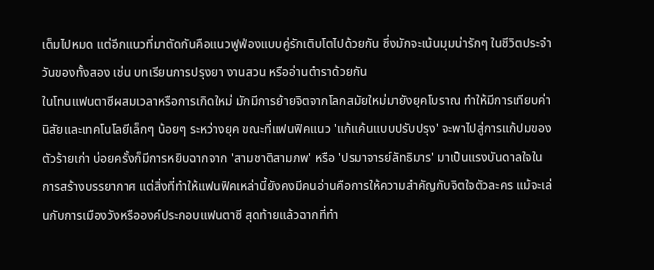เต็มไปหมด แต่อีกแนวที่มาตัดกันคือแนวฟูฟ่องแบบคู่รักเติบโตไปด้วยกัน ซึ่งมักจะเน้นมุมน่ารักๆ ในชีวิตประจำวันของทั้งสอง เช่น บทเรียนการปรุงยา งานสวน หรืออ่านตำราด้วยกัน
ในโทนแฟนตาซีผสมเวลาหรือการเกิดใหม่ มักมีการย้ายจิตจากโลกสมัยใหม่มายังยุคโบราณ ทำให้มีการเทียบค่านิสัยและเทคโนโลยีเล็กๆ น้อยๆ ระหว่างยุค ขณะที่แฟนฟิคแนว 'แก้แค้นแบบปรับปรุง' จะพาไปสู่การแก้ปมของตัวร้ายเก่า บ่อยครั้งก็มีการหยิบฉากจาก 'สามชาติสามภพ' หรือ 'ปรมาจารย์ลัทธิมาร' มาเป็นแรงบันดาลใจในการสร้างบรรยากาศ แต่สิ่งที่ทำให้แฟนฟิคเหล่านี้ยังคงมีคนอ่านคือการให้ความสำคัญกับจิตใจตัวละคร แม้จะเล่นกับการเมืองวังหรือองค์ประกอบแฟนตาซี สุดท้ายแล้วฉากที่ทำ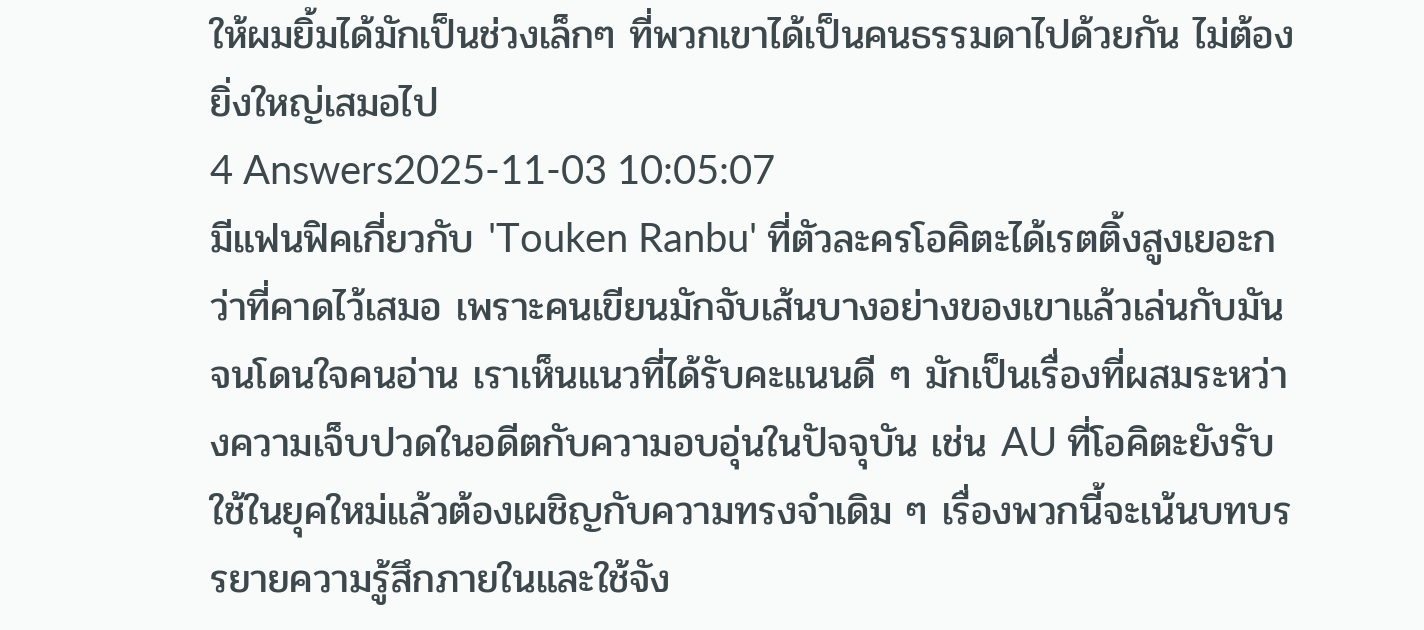ให้ผมยิ้มได้มักเป็นช่วงเล็กๆ ที่พวกเขาได้เป็นคนธรรมดาไปด้วยกัน ไม่ต้องยิ่งใหญ่เสมอไป
4 Answers2025-11-03 10:05:07
มีแฟนฟิคเกี่ยวกับ 'Touken Ranbu' ที่ตัวละครโอคิตะได้เรตติ้งสูงเยอะกว่าที่คาดไว้เสมอ เพราะคนเขียนมักจับเส้นบางอย่างของเขาแล้วเล่นกับมันจนโดนใจคนอ่าน เราเห็นแนวที่ได้รับคะแนนดี ๆ มักเป็นเรื่องที่ผสมระหว่างความเจ็บปวดในอดีตกับความอบอุ่นในปัจจุบัน เช่น AU ที่โอคิตะยังรับใช้ในยุคใหม่แล้วต้องเผชิญกับความทรงจำเดิม ๆ เรื่องพวกนี้จะเน้นบทบรรยายความรู้สึกภายในและใช้จัง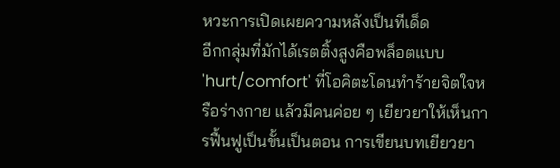หวะการเปิดเผยความหลังเป็นทีเด็ด
อีกกลุ่มที่มักได้เรตติ้งสูงคือพล็อตแบบ 'hurt/comfort' ที่โอคิตะโดนทำร้ายจิตใจหรือร่างกาย แล้วมีคนค่อย ๆ เยียวยาให้เห็นการฟื้นฟูเป็นขั้นเป็นตอน การเขียนบทเยียวยา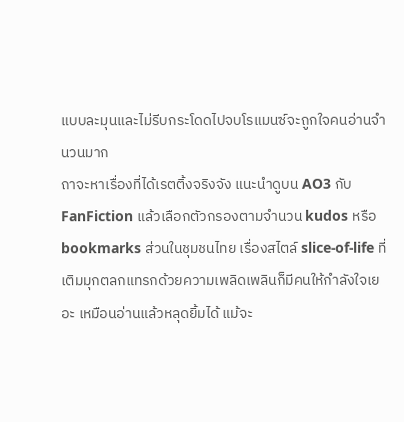แบบละมุนและไม่รีบกระโดดไปจบโรแมนซ์จะถูกใจคนอ่านจำนวนมาก
ถาจะหาเรื่องที่ได้เรตติ้งจริงจัง แนะนำดูบน AO3 กับ FanFiction แล้วเลือกตัวกรองตามจำนวน kudos หรือ bookmarks ส่วนในชุมชนไทย เรื่องสไตล์ slice-of-life ที่เติมมุกตลกแทรกด้วยความเพลิดเพลินก็มีคนให้กำลังใจเยอะ เหมือนอ่านแล้วหลุดยิ้มได้ แม้จะ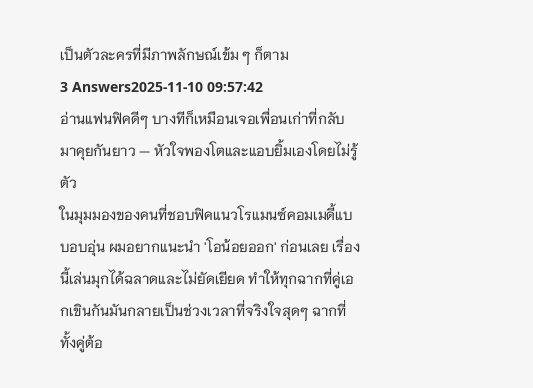เป็นตัวละครที่มีภาพลักษณ์เข้ม ๆ ก็ตาม
3 Answers2025-11-10 09:57:42
อ่านแฟนฟิคดีๆ บางทีก็เหมือนเจอเพื่อนเก่าที่กลับมาคุยกันยาว — หัวใจพองโตและแอบยิ้มเองโดยไม่รู้ตัว
ในมุมมองของคนที่ชอบฟิคแนวโรแมนซ์คอมเมดี้แบบอบอุ่น ผมอยากแนะนำ 'โอน้อยออก' ก่อนเลย เรื่องนี้เล่นมุกได้ฉลาดและไม่ยัดเยียด ทำให้ทุกฉากที่คู่เอกเขินกันมันกลายเป็นช่วงเวลาที่จริงใจสุดๆ ฉากที่ทั้งคู่ต้อ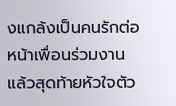งแกล้งเป็นคนรักต่อหน้าเพื่อนร่วมงานแล้วสุดท้ายหัวใจตัว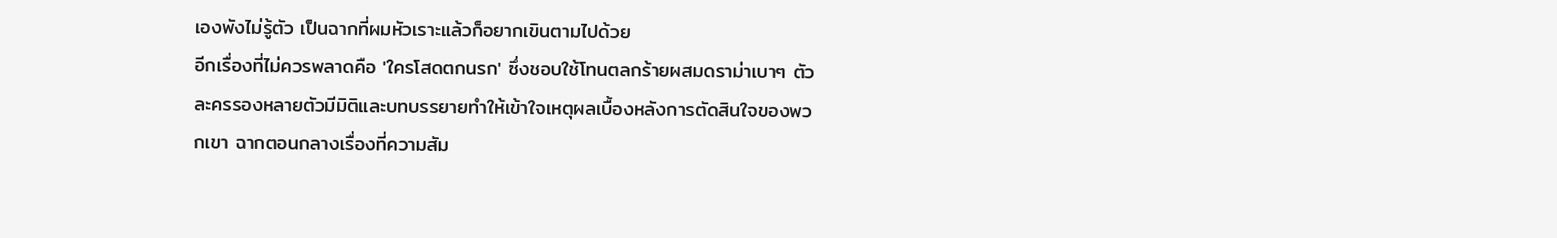เองพังไม่รู้ตัว เป็นฉากที่ผมหัวเราะแล้วก็อยากเขินตามไปด้วย
อีกเรื่องที่ไม่ควรพลาดคือ 'ใครโสดตกนรก' ซึ่งชอบใช้โทนตลกร้ายผสมดราม่าเบาๆ ตัวละครรองหลายตัวมีมิติและบทบรรยายทำให้เข้าใจเหตุผลเบื้องหลังการตัดสินใจของพวกเขา ฉากตอนกลางเรื่องที่ความสัม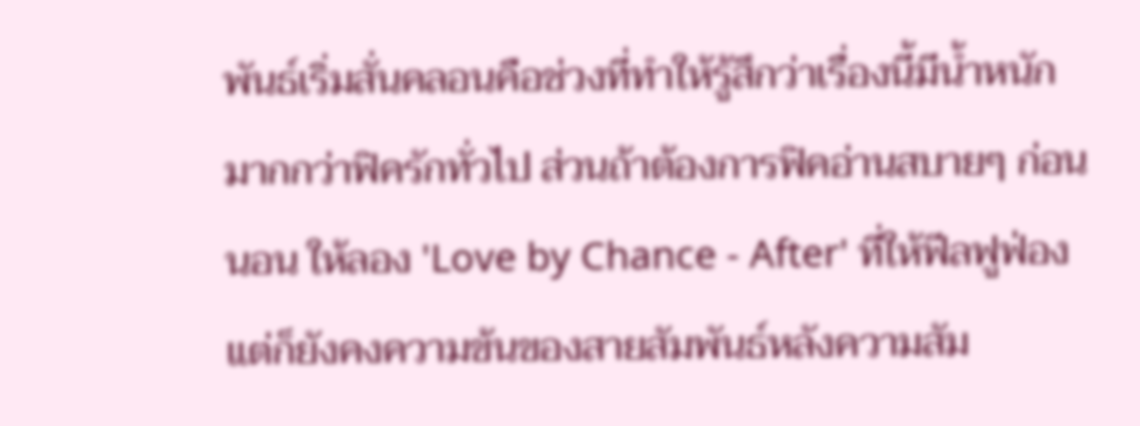พันธ์เริ่มสั่นคลอนคือช่วงที่ทำให้รู้สึกว่าเรื่องนี้มีน้ำหนักมากกว่าฟิครักทั่วไป ส่วนถ้าต้องการฟิคอ่านสบายๆ ก่อนนอน ให้ลอง 'Love by Chance - After' ที่ให้ฟีลฟูฟ่องแต่ก็ยังคงความข้นของสายสัมพันธ์หลังความสัม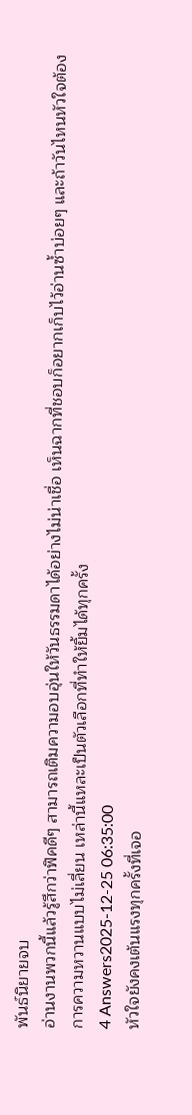พันธ์นิยายจบ
อ่านงานพวกนี้แล้วรู้สึกว่าฟิคดีๆ สามารถเติมความอบอุ่นให้วันธรรมดาได้อย่างไม่น่าเชื่อ เห็นฉากที่ชอบก็อยากเก็บไว้อ่านซ้ำบ่อยๆ และถ้าวันไหนหัวใจต้องการความหวานแบบไม่เลี่ยน เหล่านี้แหละเป็นตัวเลือกที่ทำให้ยิ้มได้ทุกครั้ง
4 Answers2025-12-25 06:35:00
หัวใจยังคงเต้นแรงทุกครั้งที่เจอ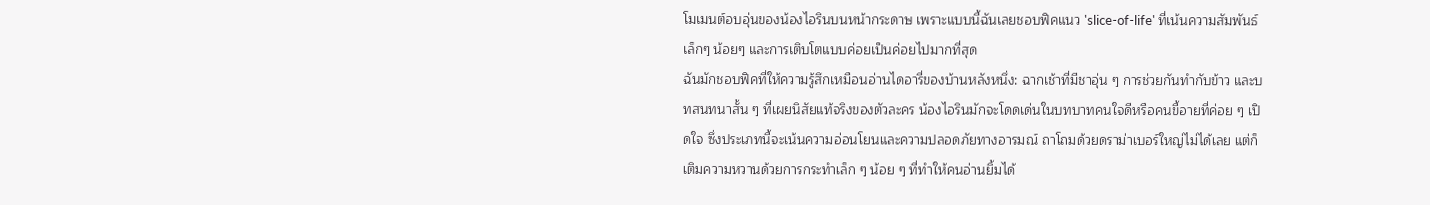โมเมนต์อบอุ่นของน้องไอรินบนหน้ากระดาษ เพราะแบบนี้ฉันเลยชอบฟิคแนว 'slice-of-life' ที่เน้นความสัมพันธ์เล็กๆ น้อยๆ และการเติบโตแบบค่อยเป็นค่อยไปมากที่สุด
ฉันมักชอบฟิคที่ให้ความรู้สึกเหมือนอ่านไดอารี่ของบ้านหลังหนึ่ง: ฉากเช้าที่มีชาอุ่น ๆ การช่วยกันทำกับข้าว และบทสนทนาสั้น ๆ ที่เผยนิสัยแท้จริงของตัวละคร น้องไอรินมักจะโดดเด่นในบทบาทคนใจดีหรือคนขี้อายที่ค่อย ๆ เปิดใจ ซึ่งประเภทนี้จะเน้นความอ่อนโยนและความปลอดภัยทางอารมณ์ ถาโถมด้วยดราม่าเบอร์ใหญ่ไม่ได้เลย แต่ก็เติมความหวานด้วยการกระทำเล็ก ๆ น้อย ๆ ที่ทำให้คนอ่านยิ้มได้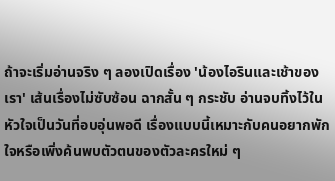ถ้าจะเริ่มอ่านจริง ๆ ลองเปิดเรื่อง 'น้องไอรินและเช้าของเรา' เส้นเรื่องไม่ซับซ้อน ฉากสั้น ๆ กระชับ อ่านจบทิ้งไว้ในหัวใจเป็นวันที่อบอุ่นพอดี เรื่องแบบนี้เหมาะกับคนอยากพักใจหรือเพิ่งค้นพบตัวตนของตัวละครใหม่ ๆ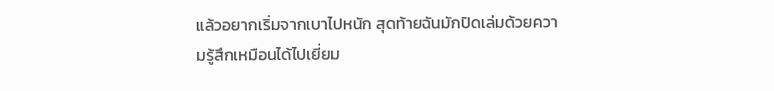แล้วอยากเริ่มจากเบาไปหนัก สุดท้ายฉันมักปิดเล่มด้วยความรู้สึกเหมือนได้ไปเยี่ยม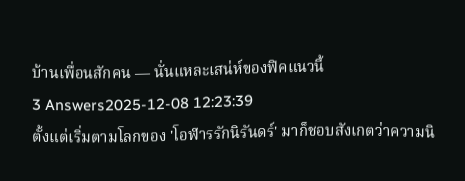บ้านเพื่อนสักคน — นั่นแหละเสน่ห์ของฟิคแนวนี้
3 Answers2025-12-08 12:23:39
ตั้งแต่เริ่มตามโลกของ 'โอฬารรักนิรันดร์' มาก็ชอบสังเกตว่าความนิ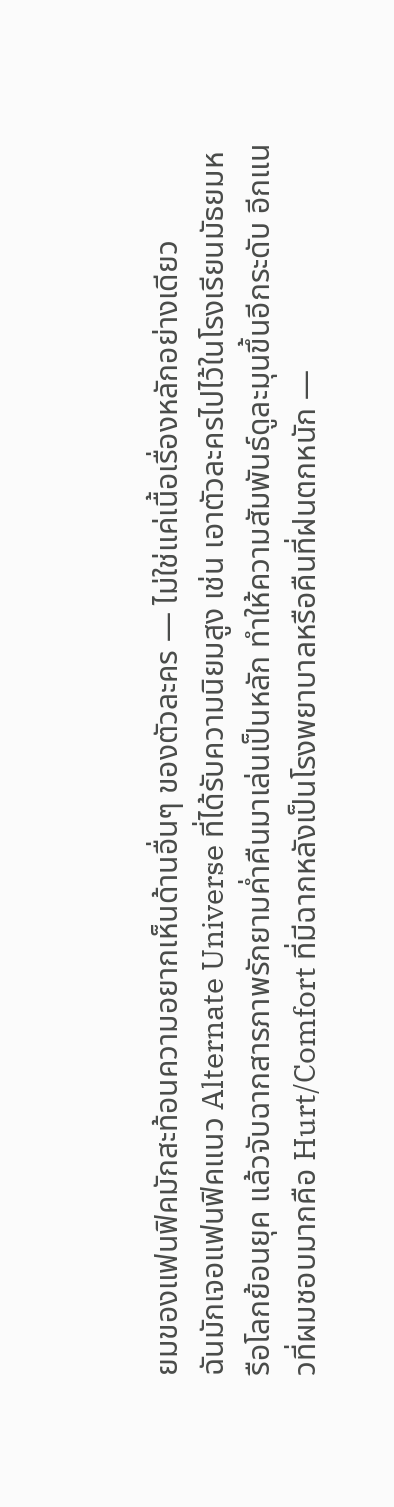ยมของแฟนฟิคมักสะท้อนความอยากเห็นด้านอื่นๆ ของตัวละคร — ไม่ใช่แค่เนื้อเรื่องหลักอย่างเดียว
ฉันมักเจอแฟนฟิคแนว Alternate Universe ที่ได้รับความนิยมสูง เช่น เอาตัวละครไปไว้ในโรงเรียนมัธยมหรือโลกย้อนยุค แล้วจับฉากสารภาพรักยามค่ำคืนมาเล่นเป็นหลัก ทำให้ความสัมพันธ์ดูละมุนขึ้นอีกระดับ อีกแนวที่ผมชอบมากคือ Hurt/Comfort ที่มีฉากหลังเป็นโรงพยาบาลหรือคืนที่ฝนตกหนัก —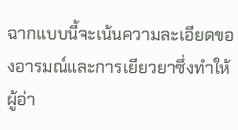ฉากแบบนี้จะเน้นความละเอียดของอารมณ์และการเยียวยาซึ่งทำให้ผู้อ่า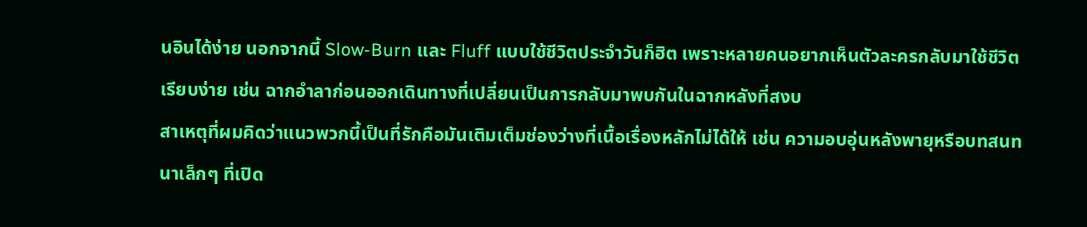นอินได้ง่าย นอกจากนี้ Slow-Burn และ Fluff แบบใช้ชีวิตประจำวันก็ฮิต เพราะหลายคนอยากเห็นตัวละครกลับมาใช้ชีวิตเรียบง่าย เช่น ฉากอำลาก่อนออกเดินทางที่เปลี่ยนเป็นการกลับมาพบกันในฉากหลังที่สงบ
สาเหตุที่ผมคิดว่าแนวพวกนี้เป็นที่รักคือมันเติมเต็มช่องว่างที่เนื้อเรื่องหลักไม่ได้ให้ เช่น ความอบอุ่นหลังพายุหรือบทสนทนาเล็กๆ ที่เปิด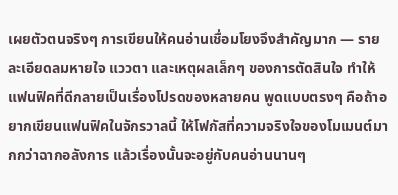เผยตัวตนจริงๆ การเขียนให้คนอ่านเชื่อมโยงจึงสำคัญมาก — รายละเอียดลมหายใจ แววตา และเหตุผลเล็กๆ ของการตัดสินใจ ทำให้แฟนฟิคที่ดีกลายเป็นเรื่องโปรดของหลายคน พูดแบบตรงๆ คือถ้าอยากเขียนแฟนฟิคในจักรวาลนี้ ให้โฟกัสที่ความจริงใจของโมเมนต์มากกว่าฉากอลังการ แล้วเรื่องนั้นจะอยู่กับคนอ่านนานๆ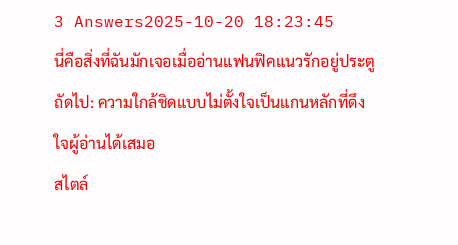3 Answers2025-10-20 18:23:45
นี่คือสิ่งที่ฉันมักเจอเมื่ออ่านแฟนฟิคแนวรักอยู่ประตูถัดไป: ความใกล้ชิดแบบไม่ตั้งใจเป็นแกนหลักที่ดึงใจผู้อ่านได้เสมอ
สไตล์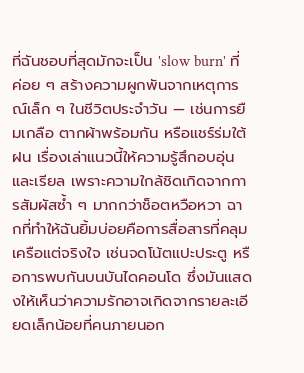ที่ฉันชอบที่สุดมักจะเป็น 'slow burn' ที่ค่อย ๆ สร้างความผูกพันจากเหตุการณ์เล็ก ๆ ในชีวิตประจำวัน — เช่นการยืมเกลือ ตากผ้าพร้อมกัน หรือแชร์ร่มใต้ฝน เรื่องเล่าแนวนี้ให้ความรู้สึกอบอุ่นและเรียล เพราะความใกล้ชิดเกิดจากการสัมผัสซ้ำ ๆ มากกว่าช็อตหวือหวา ฉากที่ทำให้ฉันยิ้มบ่อยคือการสื่อสารที่คลุมเครือแต่จริงใจ เช่นจดโน้ตแปะประตู หรือการพบกันบนบันไดคอนโด ซึ่งมันแสดงให้เห็นว่าความรักอาจเกิดจากรายละเอียดเล็กน้อยที่คนภายนอก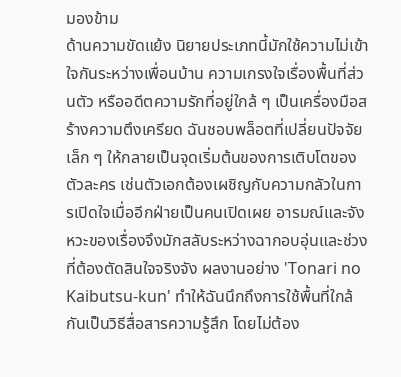มองข้าม
ด้านความขัดแย้ง นิยายประเภทนี้มักใช้ความไม่เข้าใจกันระหว่างเพื่อนบ้าน ความเกรงใจเรื่องพื้นที่ส่วนตัว หรืออดีตความรักที่อยู่ใกล้ ๆ เป็นเครื่องมือสร้างความตึงเครียด ฉันชอบพล็อตที่เปลี่ยนปัจจัยเล็ก ๆ ให้กลายเป็นจุดเริ่มต้นของการเติบโตของตัวละคร เช่นตัวเอกต้องเผชิญกับความกลัวในการเปิดใจเมื่ออีกฝ่ายเป็นคนเปิดเผย อารมณ์และจังหวะของเรื่องจึงมักสลับระหว่างฉากอบอุ่นและช่วงที่ต้องตัดสินใจจริงจัง ผลงานอย่าง 'Tonari no Kaibutsu-kun' ทำให้ฉันนึกถึงการใช้พื้นที่ใกล้กันเป็นวิธีสื่อสารความรู้สึก โดยไม่ต้อง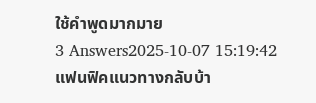ใช้คำพูดมากมาย
3 Answers2025-10-07 15:19:42
แฟนฟิคแนวทางกลับบ้า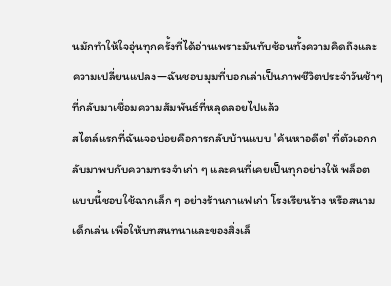นมักทำให้ใจอุ่นทุกครั้งที่ได้อ่านเพราะมันทับซ้อนทั้งความคิดถึงและความเปลี่ยนแปลง—ฉันชอบมุมที่บอกเล่าเป็นภาพชีวิตประจำวันช้าๆ ที่กลับมาเชื่อมความสัมพันธ์ที่หลุดลอยไปแล้ว
สไตล์แรกที่ฉันเจอบ่อยคือการกลับบ้านแบบ 'ค้นหาอดีต' ที่ตัวเอกกลับมาพบกับความทรงจำเก่า ๆ และคนที่เคยเป็นทุกอย่างให้ พล็อตแบบนี้ชอบใช้ฉากเล็ก ๆ อย่างร้านกาแฟเก่า โรงเรียนร้าง หรือสนามเด็กเล่น เพื่อให้บทสนทนาและของสิ่งเล็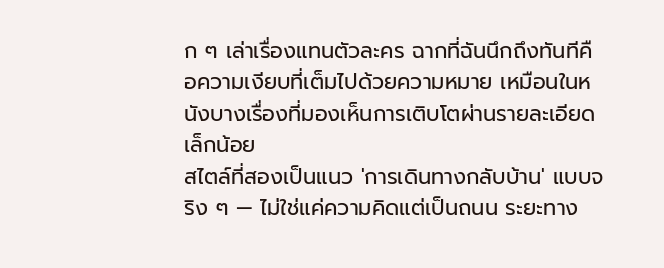ก ๆ เล่าเรื่องแทนตัวละคร ฉากที่ฉันนึกถึงทันทีคือความเงียบที่เต็มไปด้วยความหมาย เหมือนในหนังบางเรื่องที่มองเห็นการเติบโตผ่านรายละเอียดเล็กน้อย
สไตล์ที่สองเป็นแนว 'การเดินทางกลับบ้าน' แบบจริง ๆ — ไม่ใช่แค่ความคิดแต่เป็นถนน ระยะทาง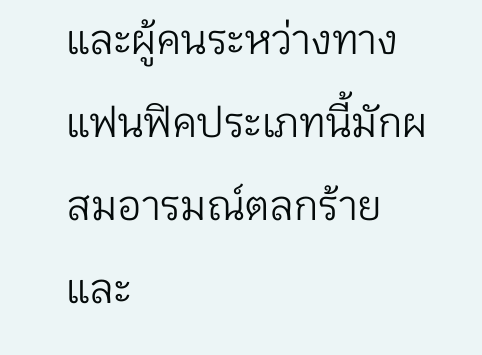และผู้คนระหว่างทาง แฟนฟิคประเภทนี้มักผสมอารมณ์ตลกร้ายและ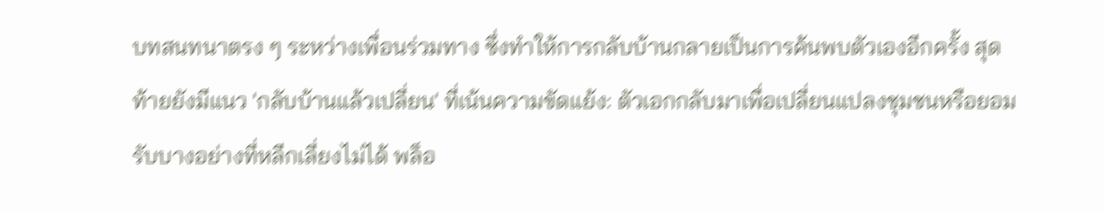บทสนทนาตรง ๆ ระหว่างเพื่อนร่วมทาง ซึ่งทำให้การกลับบ้านกลายเป็นการค้นพบตัวเองอีกครั้ง สุดท้ายยังมีแนว 'กลับบ้านแล้วเปลี่ยน' ที่เน้นความขัดแย้ง: ตัวเอกกลับมาเพื่อเปลี่ยนแปลงชุมชนหรือยอมรับบางอย่างที่หลีกเลี่ยงไม่ได้ พล็อ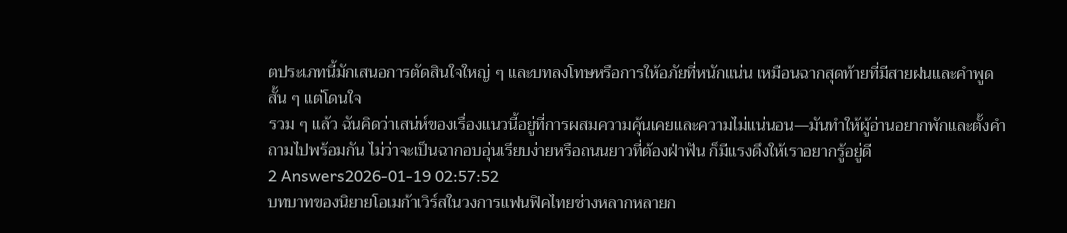ตประเภทนี้มักเสนอการตัดสินใจใหญ่ ๆ และบทลงโทษหรือการให้อภัยที่หนักแน่น เหมือนฉากสุดท้ายที่มีสายฝนและคำพูดสั้น ๆ แต่โดนใจ
รวม ๆ แล้ว ฉันคิดว่าเสน่ห์ของเรื่องแนวนี้อยู่ที่การผสมความคุ้นเคยและความไม่แน่นอน—มันทำให้ผู้อ่านอยากพักและตั้งคำถามไปพร้อมกัน ไม่ว่าจะเป็นฉากอบอุ่นเรียบง่ายหรือถนนยาวที่ต้องฝ่าฟัน ก็มีแรงดึงให้เราอยากรู้อยู่ดี
2 Answers2026-01-19 02:57:52
บทบาทของนิยายโอเมก้าเวิร์สในวงการแฟนฟิคไทยช่างหลากหลายก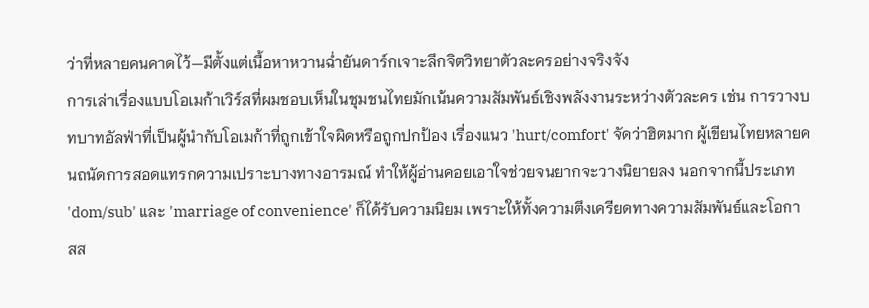ว่าที่หลายคนคาดไว้—มีตั้งแต่เนื้อหาหวานฉ่ำยันดาร์กเจาะลึกจิตวิทยาตัวละครอย่างจริงจัง
การเล่าเรื่องแบบโอเมก้าเวิร์สที่ผมชอบเห็นในชุมชนไทยมักเน้นความสัมพันธ์เชิงพลังงานระหว่างตัวละคร เช่น การวางบทบาทอัลฟ่าที่เป็นผู้นำกับโอเมก้าที่ถูกเข้าใจผิดหรือถูกปกป้อง เรื่องแนว 'hurt/comfort' จัดว่าฮิตมาก ผู้เขียนไทยหลายคนถนัดการสอดแทรกความเปราะบางทางอารมณ์ ทำให้ผู้อ่านคอยเอาใจช่วยจนยากจะวางนิยายลง นอกจากนี้ประเภท 'dom/sub' และ 'marriage of convenience' ก็ได้รับความนิยม เพราะให้ทั้งความตึงเครียดทางความสัมพันธ์และโอกาสส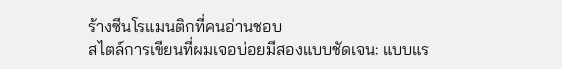ร้างซีนโรแมนติกที่คนอ่านชอบ
สไตล์การเขียนที่ผมเจอบ่อยมีสองแบบชัดเจน: แบบแร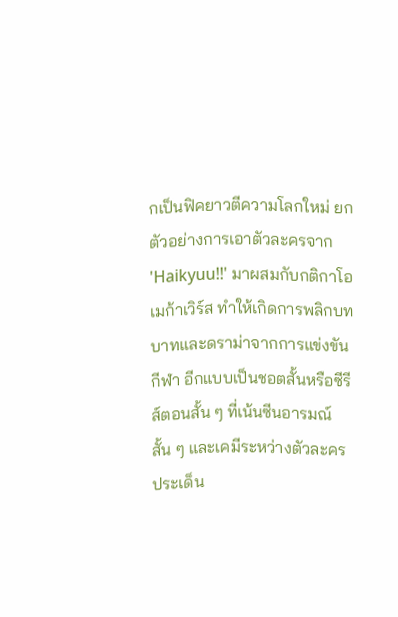กเป็นฟิคยาวตีความโลกใหม่ ยกตัวอย่างการเอาตัวละครจาก 'Haikyuu!!' มาผสมกับกติกาโอเมก้าเวิร์ส ทำให้เกิดการพลิกบทบาทและดราม่าจากการแข่งขันกีฬา อีกแบบเป็นชอตสั้นหรือซีรีส์ตอนสั้น ๆ ที่เน้นซีนอารมณ์สั้น ๆ และเคมีระหว่างตัวละคร ประเด็น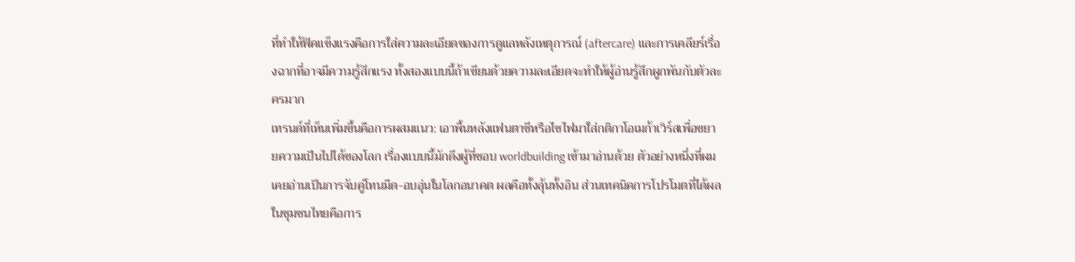ที่ทำให้ฟิคแข็งแรงคือการใส่ความละเอียดของการดูแลหลังเหตุการณ์ (aftercare) และการเคลียร์เรื่องฉากที่อาจมีความรู้สึกแรง ทั้งสองแบบนี้ถ้าเขียนด้วยความละเอียดจะทำให้ผู้อ่านรู้สึกผูกพันกับตัวละครมาก
เทรนด์ที่เห็นเพิ่มขึ้นคือการผสมแนว: เอาพื้นหลังแฟนตาซีหรือไซไฟมาใส่กติกาโอเมก้าเวิร์สเพื่อขยายความเป็นไปได้ของโลก เรื่องแบบนี้มักดึงผู้ที่ชอบ worldbuilding เข้ามาอ่านด้วย ตัวอย่างหนึ่งที่ผมเคยอ่านเป็นการจับคู่โทนมืด-อบอุ่นในโลกอนาคต ผลคือทั้งลุ้นทั้งอิน ส่วนเทคนิคการโปรโมตที่ได้ผลในชุมชนไทยคือการ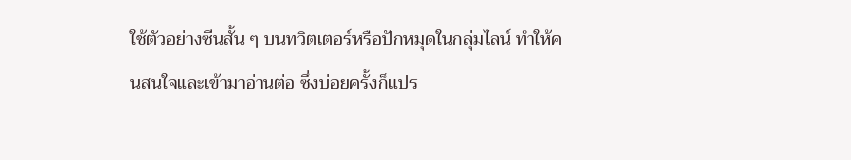ใช้ตัวอย่างซีนสั้น ๆ บนทวิตเตอร์หรือปักหมุดในกลุ่มไลน์ ทำให้คนสนใจและเข้ามาอ่านต่อ ซึ่งบ่อยครั้งก็แปร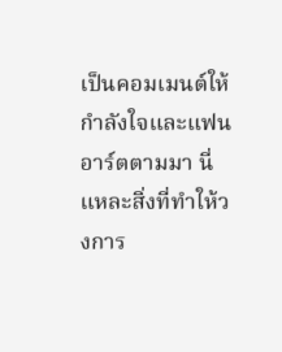เป็นคอมเมนต์ให้กำลังใจและแฟนอาร์ตตามมา นี่แหละสิ่งที่ทำให้วงการ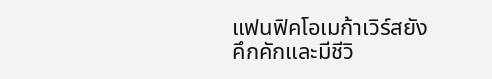แฟนฟิคโอเมก้าเวิร์สยังคึกคักและมีชีวิ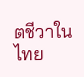ตชีวาในไทย